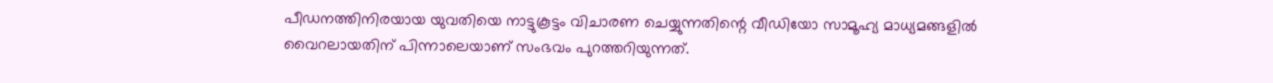പീഡനത്തിനിരയായ യുവതിയെ നാട്ടുകൂട്ടം വിചാരണ ചെയ്യുന്നതിന്റെ വീഡിയോ സാമൂഹ്യ മാധ്യമങ്ങളിൽ വൈറലായതിന് പിന്നാലെയാണ് സംഭവം പുറത്തറിയുന്നത്.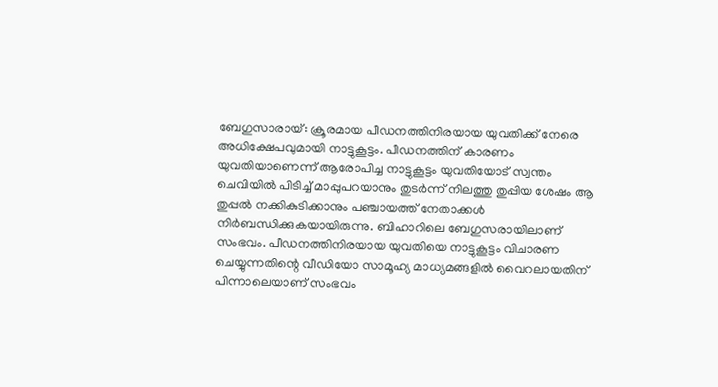ബേഗുസാരായ്: ക്രൂരമായ പീഡനത്തിനിരയായ യുവതിക്ക് നേരെ അധിക്ഷേപവുമായി നാട്ടുകൂട്ടം. പീഡനത്തിന് കാരണം യുവതിയാണെന്ന് ആരോപിച്ച നാട്ടുകൂട്ടം യുവതിയോട് സ്വന്തം ചെവിയിൽ പിടിച്ച് മാപ്പുപറയാനും തുടർന്ന് നിലത്തു തുപ്പിയ ശേഷം ആ തുപ്പൽ നക്കികുടിക്കാനും പഞ്ചായത്ത് നേതാക്കൾ നിർബന്ധിക്കുകയായിരുന്നു. ബിഹാറിലെ ബേഗുസരായിലാണ് സംഭവം. പീഡനത്തിനിരയായ യുവതിയെ നാട്ടുകൂട്ടം വിചാരണ ചെയ്യുന്നതിന്റെ വീഡിയോ സാമൂഹ്യ മാധ്യമങ്ങളിൽ വൈറലായതിന് പിന്നാലെയാണ് സംഭവം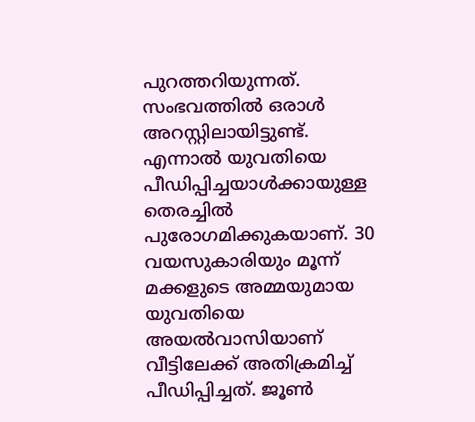പുറത്തറിയുന്നത്. സംഭവത്തിൽ ഒരാൾ അറസ്റ്റിലായിട്ടുണ്ട്. എന്നാൽ യുവതിയെ പീഡിപ്പിച്ചയാൾക്കായുള്ള തെരച്ചിൽ പുരോഗമിക്കുകയാണ്. 30 വയസുകാരിയും മൂന്ന് മക്കളുടെ അമ്മയുമായ യുവതിയെ അയൽവാസിയാണ് വീട്ടിലേക്ക് അതിക്രമിച്ച് പീഡിപ്പിച്ചത്. ജൂൺ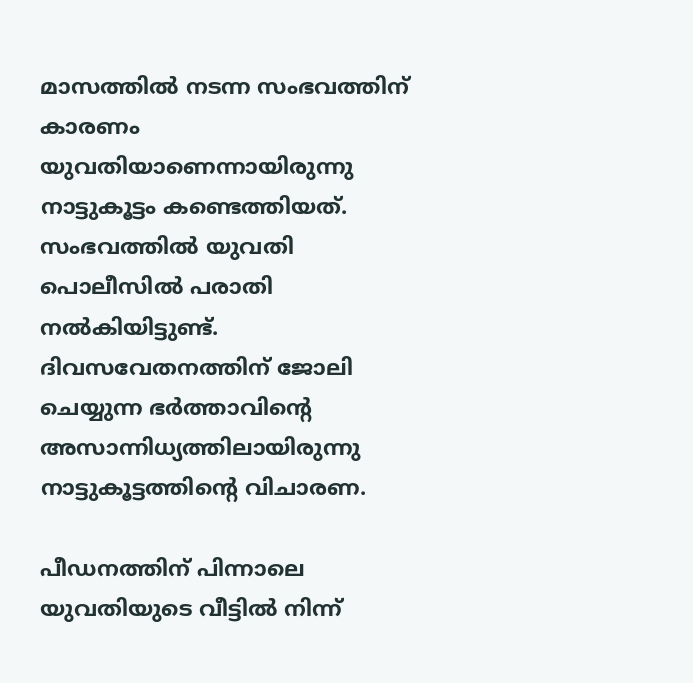മാസത്തിൽ നടന്ന സംഭവത്തിന് കാരണം യുവതിയാണെന്നായിരുന്നു നാട്ടുകൂട്ടം കണ്ടെത്തിയത്. സംഭവത്തിൽ യുവതി പൊലീസിൽ പരാതി നൽകിയിട്ടുണ്ട്. ദിവസവേതനത്തിന് ജോലി ചെയ്യുന്ന ഭർത്താവിന്റെ അസാന്നിധ്യത്തിലായിരുന്നു നാട്ടുകൂട്ടത്തിന്റെ വിചാരണ.

പീഡനത്തിന് പിന്നാലെ യുവതിയുടെ വീട്ടിൽ നിന്ന്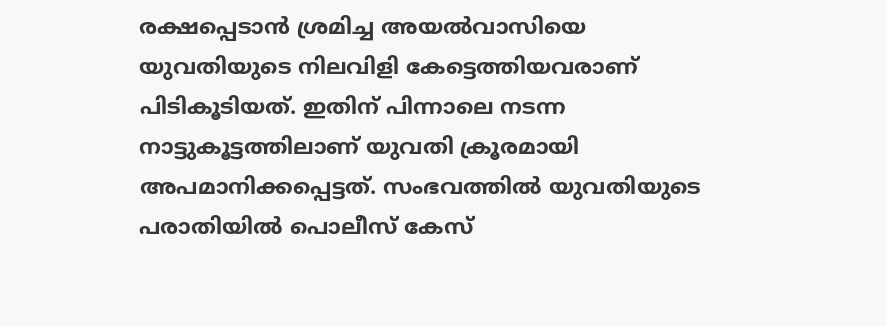രക്ഷപ്പെടാൻ ശ്രമിച്ച അയൽവാസിയെ യുവതിയുടെ നിലവിളി കേട്ടെത്തിയവരാണ് പിടികൂടിയത്. ഇതിന് പിന്നാലെ നടന്ന നാട്ടുകൂട്ടത്തിലാണ് യുവതി ക്രൂരമായി അപമാനിക്കപ്പെട്ടത്. സംഭവത്തിൽ യുവതിയുടെ പരാതിയിൽ പൊലീസ് കേസ്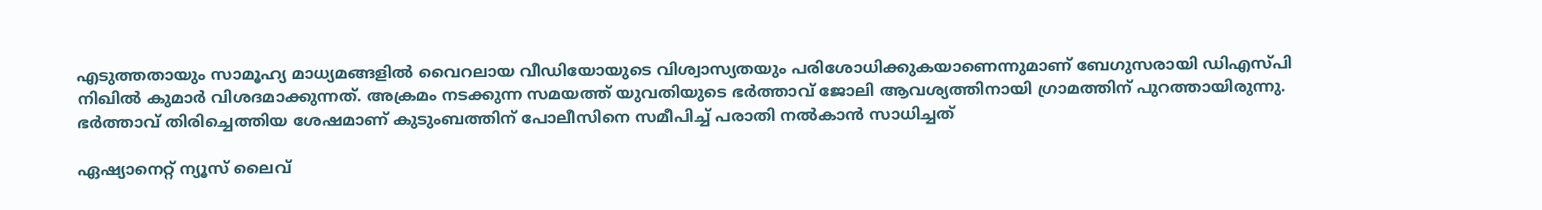എടുത്തതായും സാമൂഹ്യ മാധ്യമങ്ങളിൽ വൈറലായ വീഡിയോയുടെ വിശ്വാസ്യതയും പരിശോധിക്കുകയാണെന്നുമാണ് ബേഗുസരായി ഡിഎസ്പി നിഖിൽ കുമാർ വിശദമാക്കുന്നത്. അക്രമം നടക്കുന്ന സമയത്ത് യുവതിയുടെ ഭർത്താവ് ജോലി ആവശ്യത്തിനായി ഗ്രാമത്തിന് പുറത്തായിരുന്നു. ഭർത്താവ് തിരിച്ചെത്തിയ ശേഷമാണ് കുടുംബത്തിന് പോലീസിനെ സമീപിച്ച് പരാതി നൽകാൻ സാധിച്ചത്

ഏഷ്യാനെറ്റ് ന്യൂസ് ലൈവ്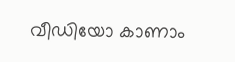വീഡിയോ കാണാം